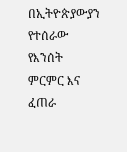በኢትዮጵያውያን የተሰራው የእንሰት ምርምር እና ፈጠራ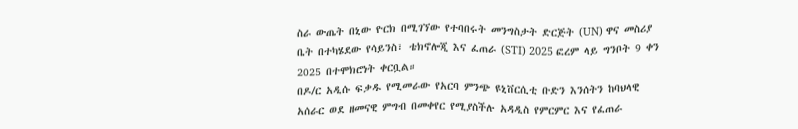ስራ ውጤት በኒው ዮርክ በሚገኘው የተባበሩት መንግስታት ድርጅት (UN) ዋና መስሪያ ቤት በተካሄደው የሳይንስ፣ ቴክኖሎጂ እና ፈጠራ (STI) 2025 ፎረም ላይ ግንቦት 9 ቀን 2025 በተሞክሮነት ቀርቧል።
በዶ/ር አዲሱ ፍቃዱ የሚመራው የአርባ ምንጭ ዩኒቨርሲቲ ቡድን እንሰትን ከባህላዊ አሰራር ወደ ዘመናዊ ምግብ በመቀየር የሚያስችሉ አዳዲስ የምርምር እና የፈጠራ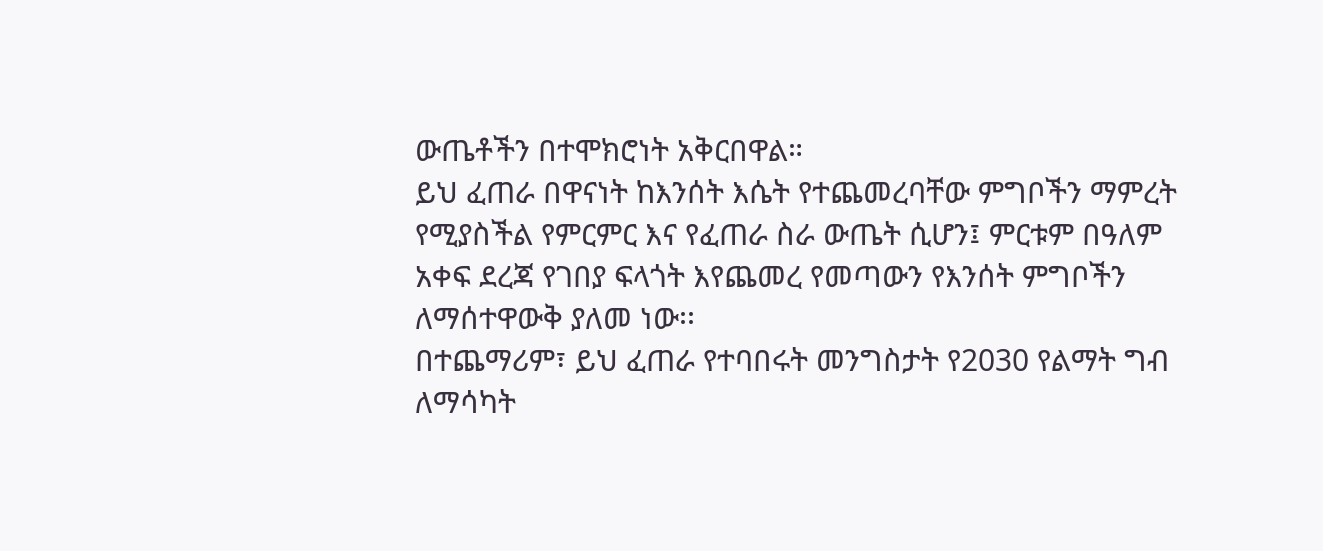ውጤቶችን በተሞክሮነት አቅርበዋል።
ይህ ፈጠራ በዋናነት ከእንሰት እሴት የተጨመረባቸው ምግቦችን ማምረት የሚያስችል የምርምር እና የፈጠራ ስራ ውጤት ሲሆን፤ ምርቱም በዓለም አቀፍ ደረጃ የገበያ ፍላጎት እየጨመረ የመጣውን የእንሰት ምግቦችን ለማሰተዋውቅ ያለመ ነው፡፡
በተጨማሪም፣ ይህ ፈጠራ የተባበሩት መንግስታት የ2030 የልማት ግብ ለማሳካት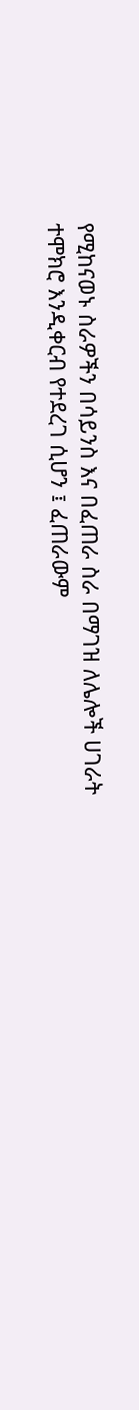የሚከናወኑ ስራዎችን በሳይንስ እና በፈጠራ ስራ በማገዝ ለሌሎች ሀገራት ተሞክሮ እንዲቀርብ የተደረገ ሲሆን ፤ ፈጠራውም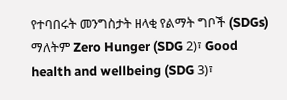የተባበሩት መንግስታት ዘላቂ የልማት ግቦች (SDGs) ማለትም Zero Hunger (SDG 2)፣ Good health and wellbeing (SDG 3)፣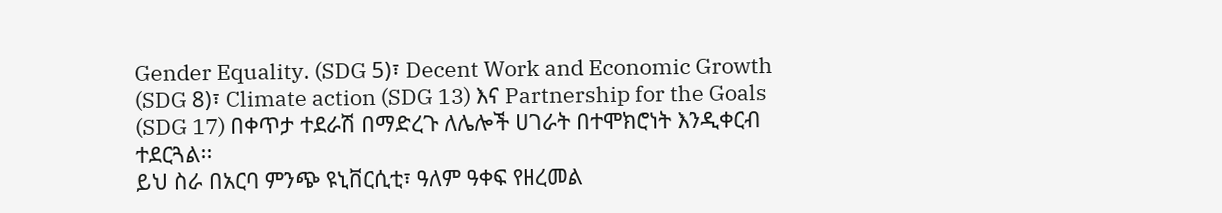Gender Equality. (SDG 5)፣ Decent Work and Economic Growth (SDG 8)፣ Climate action (SDG 13) እና Partnership for the Goals (SDG 17) በቀጥታ ተደራሽ በማድረጉ ለሌሎች ሀገራት በተሞክሮነት እንዲቀርብ ተደርጓል፡፡
ይህ ስራ በአርባ ምንጭ ዩኒቨርሲቲ፣ ዓለም ዓቀፍ የዘረመል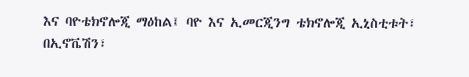እና ባዮቴክኖሎጂ ማዕከል፤ ባዮ እና ኢመርጂንግ ቴክኖሎጂ ኢኒስቲቱት፣ በኢኖቬሽን፣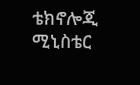ቴክኖሎጂ ሚኒስቴር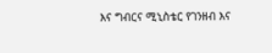እና ግብርና ሚኒስቴር የገንዘብ እና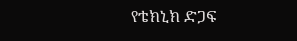የቴክኒክ ድጋፍ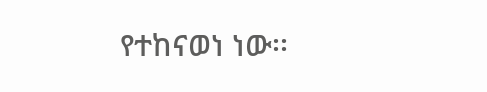የተከናወነ ነው፡፡